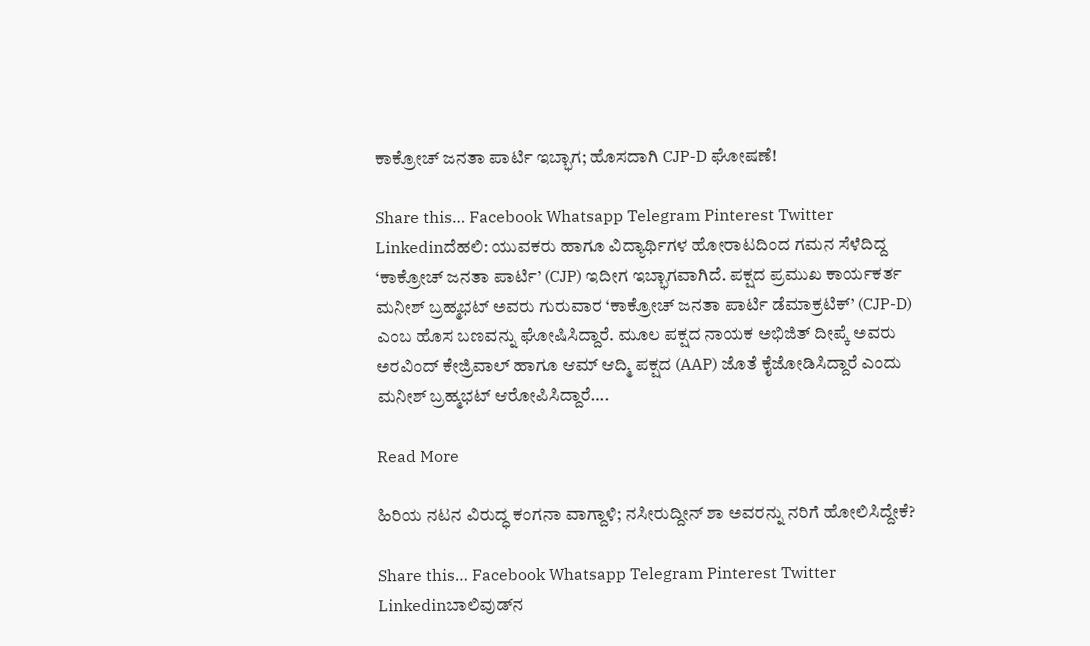ಕಾಕ್ರೋಚ್ ಜನತಾ ಪಾರ್ಟಿ ಇಬ್ಭಾಗ; ಹೊಸದಾಗಿ CJP-D ಘೋಷಣೆ!

Share this… Facebook Whatsapp Telegram Pinterest Twitter Linkedinದೆಹಲಿ: ಯುವಕರು ಹಾಗೂ ವಿದ್ಯಾರ್ಥಿಗಳ ಹೋರಾಟದಿಂದ ಗಮನ ಸೆಳೆದಿದ್ದ ‘ಕಾಕ್ರೋಚ್ ಜನತಾ ಪಾರ್ಟಿ’ (CJP) ಇದೀಗ ಇಬ್ಭಾಗವಾಗಿದೆ. ಪಕ್ಷದ ಪ್ರಮುಖ ಕಾರ್ಯಕರ್ತ ಮನೀಶ್ ಬ್ರಹ್ಮಭಟ್ ಅವರು ಗುರುವಾರ ‘ಕಾಕ್ರೋಚ್ ಜನತಾ ಪಾರ್ಟಿ ಡೆಮಾಕ್ರಟಿಕ್’ (CJP-D) ಎಂಬ ಹೊಸ ಬಣವನ್ನು ಘೋಷಿಸಿದ್ದಾರೆ. ಮೂಲ ಪಕ್ಷದ ನಾಯಕ ಅಭಿಜಿತ್ ದೀಪ್ಕೆ ಅವರು ಅರವಿಂದ್ ಕೇಜ್ರಿವಾಲ್ ಹಾಗೂ ಆಮ್ ಆದ್ಮಿ ಪಕ್ಷದ (AAP) ಜೊತೆ ಕೈಜೋಡಿಸಿದ್ದಾರೆ ಎಂದು ಮನೀಶ್ ಬ್ರಹ್ಮಭಟ್ ಆರೋಪಿಸಿದ್ದಾರೆ….

Read More

ಹಿರಿಯ ನಟನ ವಿರುದ್ಧ ಕಂಗನಾ ವಾಗ್ದಾಳಿ; ನಸೀರುದ್ದೀನ್ ಶಾ ಅವರನ್ನು ನರಿಗೆ ಹೋಲಿಸಿದ್ದೇಕೆ?

Share this… Facebook Whatsapp Telegram Pinterest Twitter Linkedinಬಾಲಿವುಡ್‌ನ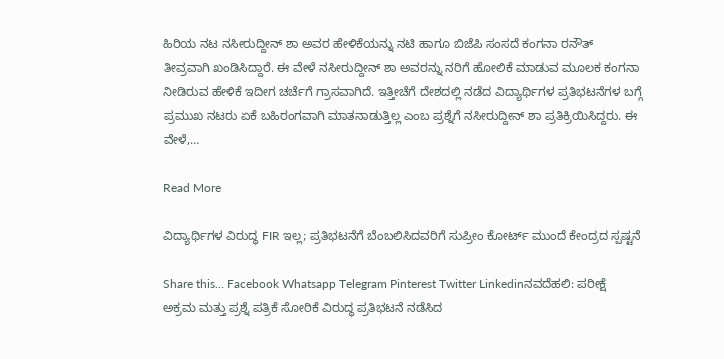ಹಿರಿಯ ನಟ ನಸೀರುದ್ದೀನ್ ಶಾ ಅವರ ಹೇಳಿಕೆಯನ್ನು ನಟಿ ಹಾಗೂ ಬಿಜೆಪಿ ಸಂಸದೆ ಕಂಗನಾ ರನೌತ್ ತೀವ್ರವಾಗಿ ಖಂಡಿಸಿದ್ದಾರೆ. ಈ ವೇಳೆ ನಸೀರುದ್ದೀನ್ ಶಾ ಅವರನ್ನು ನರಿಗೆ ಹೋಲಿಕೆ ಮಾಡುವ ಮೂಲಕ ಕಂಗನಾ ನೀಡಿರುವ ಹೇಳಿಕೆ ಇದೀಗ ಚರ್ಚೆಗೆ ಗ್ರಾಸವಾಗಿದೆ. ಇತ್ತೀಚೆಗೆ ದೇಶದಲ್ಲಿ ನಡೆದ ವಿದ್ಯಾರ್ಥಿಗಳ ಪ್ರತಿಭಟನೆಗಳ ಬಗ್ಗೆ ಪ್ರಮುಖ ನಟರು ಏಕೆ ಬಹಿರಂಗವಾಗಿ ಮಾತನಾಡುತ್ತಿಲ್ಲ ಎಂಬ ಪ್ರಶ್ನೆಗೆ ನಸೀರುದ್ದೀನ್ ಶಾ ಪ್ರತಿಕ್ರಿಯಿಸಿದ್ದರು. ಈ ವೇಳೆ,…

Read More

ವಿದ್ಯಾರ್ಥಿಗಳ ವಿರುದ್ಧ FIR ಇಲ್ಲ; ಪ್ರತಿಭಟನೆಗೆ ಬೆಂಬಲಿಸಿದವರಿಗೆ ಸುಪ್ರೀಂ ಕೋರ್ಟ್‌ ಮುಂದೆ ಕೇಂದ್ರದ ಸ್ಪಷ್ಟನೆ

Share this… Facebook Whatsapp Telegram Pinterest Twitter Linkedinನವದೆಹಲಿ: ಪರೀಕ್ಷೆ ಅಕ್ರಮ ಮತ್ತು ಪ್ರಶ್ನೆ ಪತ್ರಿಕೆ ಸೋರಿಕೆ ವಿರುದ್ಧ ಪ್ರತಿಭಟನೆ ನಡೆಸಿದ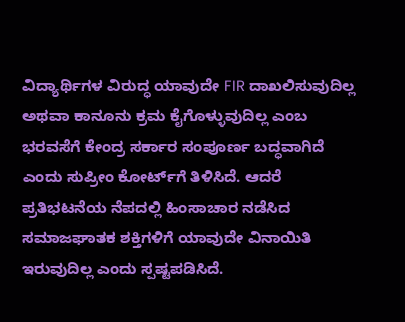ವಿದ್ಯಾರ್ಥಿಗಳ ವಿರುದ್ಧ ಯಾವುದೇ FIR ದಾಖಲಿಸುವುದಿಲ್ಲ ಅಥವಾ ಕಾನೂನು ಕ್ರಮ ಕೈಗೊಳ್ಳುವುದಿಲ್ಲ ಎಂಬ ಭರವಸೆಗೆ ಕೇಂದ್ರ ಸರ್ಕಾರ ಸಂಪೂರ್ಣ ಬದ್ಧವಾಗಿದೆ ಎಂದು ಸುಪ್ರೀಂ ಕೋರ್ಟ್‌ಗೆ ತಿಳಿಸಿದೆ. ಆದರೆ ಪ್ರತಿಭಟನೆಯ ನೆಪದಲ್ಲಿ ಹಿಂಸಾಚಾರ ನಡೆಸಿದ ಸಮಾಜಘಾತಕ ಶಕ್ತಿಗಳಿಗೆ ಯಾವುದೇ ವಿನಾಯಿತಿ ಇರುವುದಿಲ್ಲ ಎಂದು ಸ್ಪಷ್ಟಪಡಿಸಿದೆ.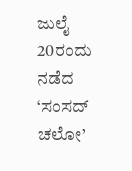ಜುಲೈ 20ರಂದು ನಡೆದ ‘ಸಂಸದ್ ಚಲೋ’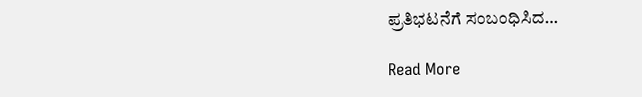ಪ್ರತಿಭಟನೆಗೆ ಸಂಬಂಧಿಸಿದ…

Read More